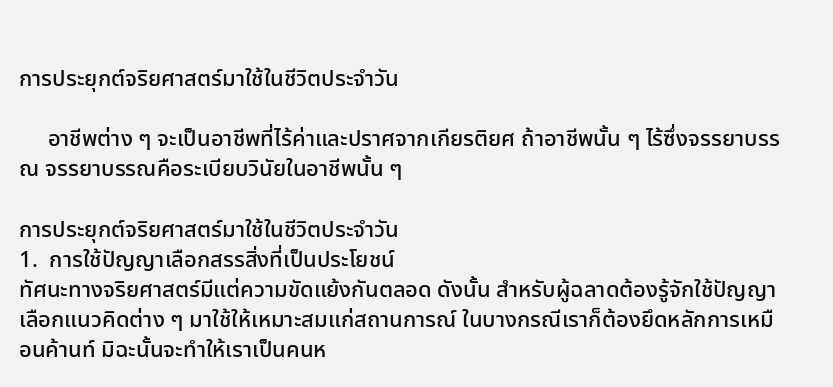การประยุกต์จริยศาสตร์มาใช้ในชีวิตประจำวัน

     อาชีพต่าง ๆ จะเป็นอาชีพที่ไร้ค่าและปราศจากเกียรติยศ ถ้าอาชีพนั้น ๆ ไร้ซึ่งจรรยาบรรณ จรรยาบรรณคือระเบียบวินัยในอาชีพนั้น ๆ

การประยุกต์จริยศาสตร์มาใช้ในชีวิตประจำวัน
1.  การใช้ปัญญาเลือกสรรสิ่งที่เป็นประโยชน์
ทัศนะทางจริยศาสตร์มีแต่ความขัดแย้งกันตลอด ดังนั้น สำหรับผู้ฉลาดต้องรู้จักใช้ปัญญาเลือกแนวคิดต่าง ๆ มาใช้ให้เหมาะสมแก่สถานการณ์ ในบางกรณีเราก็ต้องยึดหลักการเหมือนค้านท์ มิฉะนั้นจะทำให้เราเป็นคนห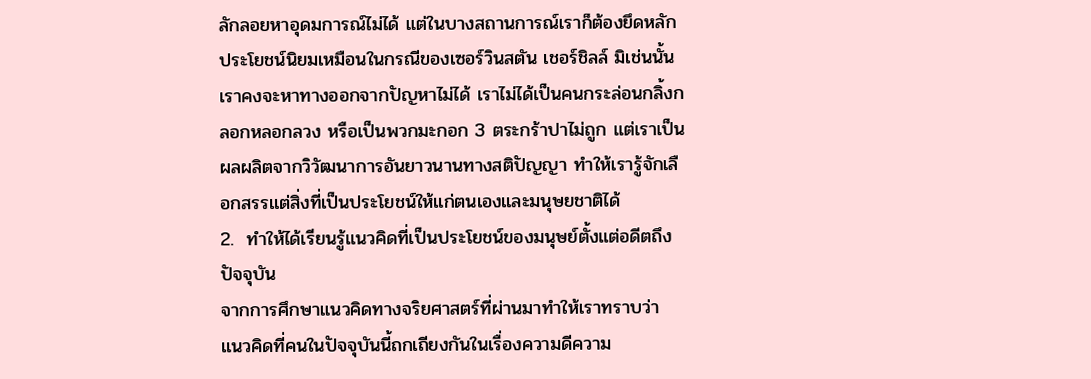ลักลอยหาอุดมการณ์ไม่ได้ แต่ในบางสถานการณ์เราก็ต้องยึดหลักประโยชน์นิยมเหมือนในกรณีของเซอร์วินสตัน เชอร์ชิลล์ มิเช่นนั้น เราคงจะหาทางออกจากปัญหาไม่ได้ เราไม่ได้เป็นคนกระล่อนกลิ้งกลอกหลอกลวง หรือเป็นพวกมะกอก 3 ตระกร้าปาไม่ถูก แต่เราเป็นผลผลิตจากวิวัฒนาการอันยาวนานทางสติปัญญา ทำให้เรารู้จักเลือกสรรแต่สิ่งที่เป็นประโยชน์ให้แก่ตนเองและมนุษยชาติได้
2.  ทำให้ได้เรียนรู้แนวคิดที่เป็นประโยชน์ของมนุษย์ตั้งแต่อดีตถึงปัจจุบัน
จากการศึกษาแนวคิดทางจริยศาสตร์ที่ผ่านมาทำให้เราทราบว่า แนวคิดที่คนในปัจจุบันนี้ถกเถียงกันในเรื่องความดีความ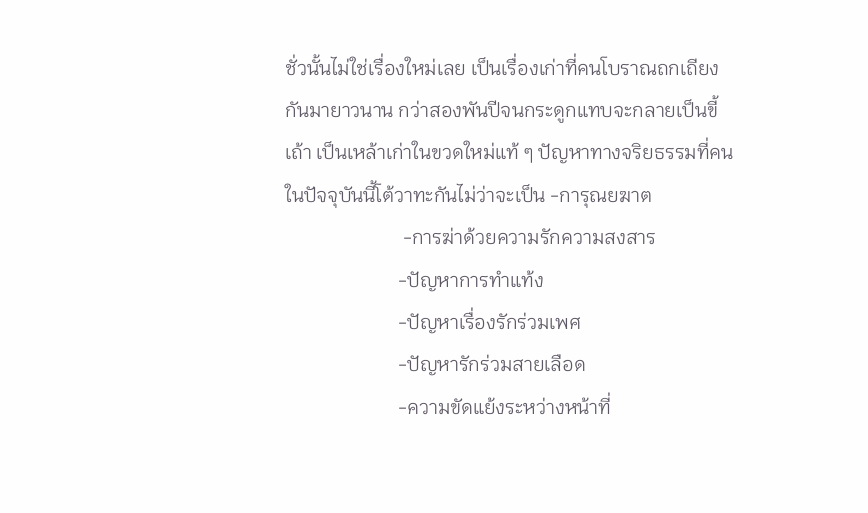ชั่วนั้นไม่ใช่เรื่องใหม่เลย เป็นเรื่องเก่าที่คนโบราณถกเถียงกันมายาวนาน กว่าสองพันปีจนกระดูกแทบจะกลายเป็นขี้เถ้า เป็นเหล้าเก่าในขวดใหม่แท้ ๆ ปัญหาทางจริยธรรมที่คนในปัจจุบันนี้โต้วาทะกันไม่ว่าจะเป็น -การุณยฆาต
                        -การฆ่าด้วยความรักความสงสาร
                       -ปัญหาการทำแท้ง
                       -ปัญหาเรื่องรักร่วมเพศ
                       -ปัญหารักร่วมสายเลือด
                       -ความขัดแย้งระหว่างหน้าที่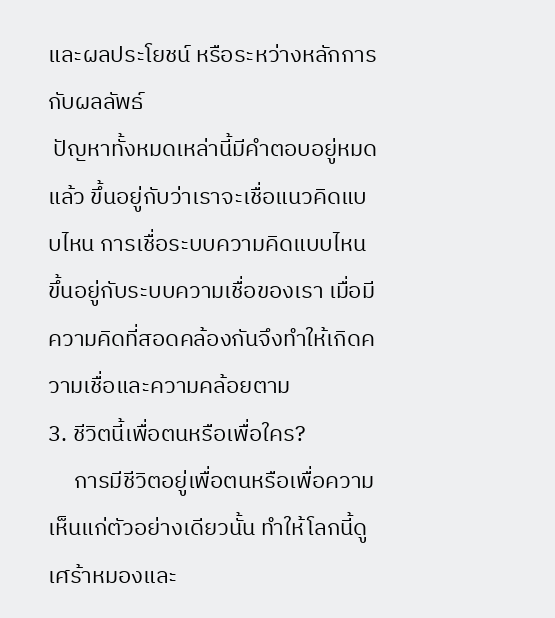และผลประโยชน์ หรือระหว่างหลักการกับผลลัพธ์
 ปัญหาทั้งหมดเหล่านี้มีคำตอบอยู่หมดแล้ว ขึ้นอยู่กับว่าเราจะเชื่อแนวคิดแบบไหน การเชื่อระบบความคิดแบบไหนขึ้นอยู่กับระบบความเชื่อของเรา เมื่อมีความคิดที่สอดคล้องกันจึงทำให้เกิดความเชื่อและความคล้อยตาม
3. ชีวิตนี้เพื่อตนหรือเพื่อใคร?
     การมีชีวิตอยู่เพื่อตนหรือเพื่อความเห็นแก่ตัวอย่างเดียวนั้น ทำให้โลกนี้ดูเศร้าหมองและ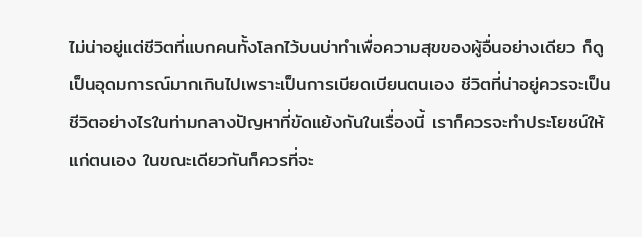ไม่น่าอยู่แต่ชีวิตที่แบกคนทั้งโลกไว้บนบ่าทำเพื่อความสุขของผู้อื่นอย่างเดียว ก็ดูเป็นอุดมการณ์มากเกินไปเพราะเป็นการเบียดเบียนตนเอง ชีวิตที่น่าอยู่ควรจะเป็นชีวิตอย่างไรในท่ามกลางปัญหาที่ขัดแย้งกันในเรื่องนี้ เราก็ควรจะทำประโยชน์ให้แก่ตนเอง ในขณะเดียวกันก็ควรที่จะ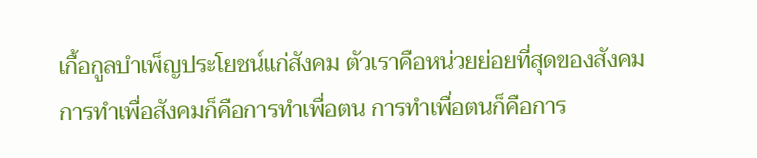เกื้อกูลบำเพ็ญประโยชน์แก่สังคม ตัวเราคือหน่วยย่อยที่สุดของสังคม การทำเพื่อสังคมก็คือการทำเพื่อตน การทำเพื่อตนก็คือการ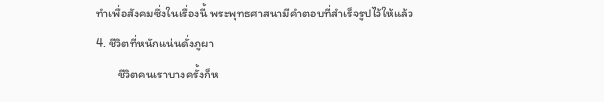ทำเพื่อสังคมซึ่งในเรื่องนี้ พระพุทธศาสนามีคำตอบที่สำเร็จรูปไว้ให้แล้ว
4. ชีวิตที่หนักแน่นดั่งภูผา
        ชีวิตคนเราบางครั้งก็ห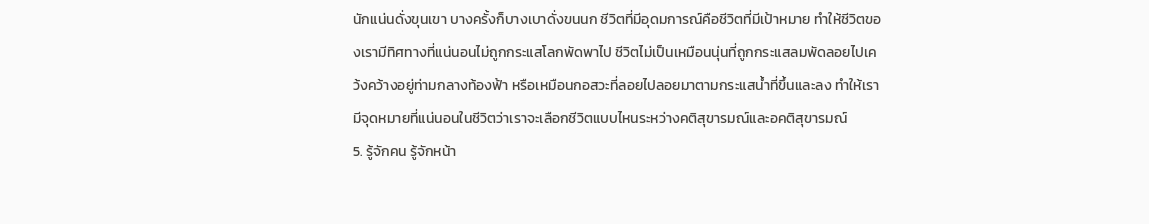นักแน่นดั่งขุนเขา บางครั้งก็บางเบาดั่งขนนก ชีวิตที่มีอุดมการณ์คือชีวิตที่มีเป้าหมาย ทำให้ชีวิตของเรามีทิศทางที่แน่นอนไม่ถูกกระแสโลกพัดพาไป ชีวิตไม่เป็นเหมือนนุ่นที่ถูกกระแสลมพัดลอยไปเคว้งคว้างอยู่ท่ามกลางท้องฟ้า หรือเหมือนกอสวะที่ลอยไปลอยมาตามกระแสน้ำที่ขึ้นและลง ทำให้เรามีจุดหมายที่แน่นอนในชีวิตว่าเราจะเลือกชีวิตแบบไหนระหว่างคติสุขารมณ์และอคติสุขารมณ์
5. รู้จักคน รู้จักหน้า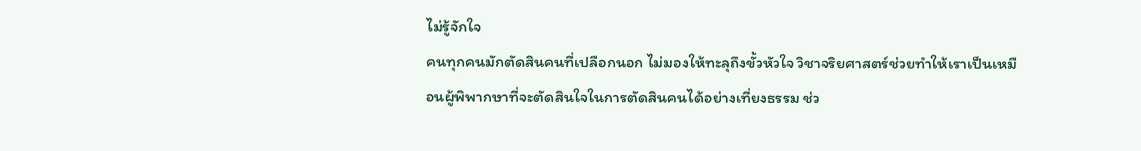ไม่รู้จักใจ
คนทุกคนมักตัดสินคนที่เปลือกนอก ไม่มองให้ทะลุถึงขั้วหัวใจ วิชาจริยศาสตร์ช่วยทำให้เราเป็นเหมือนผู้พิพากษาที่จะตัดสินใจในการตัดสินคนได้อย่างเที่ยงธรรม ช่ว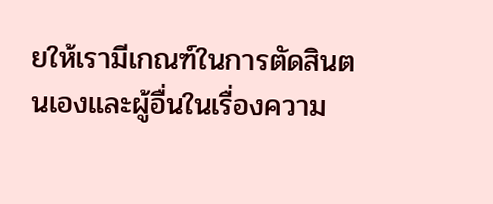ยให้เรามีเกณฑ์ในการตัดสินตนเองและผู้อื่นในเรื่องความ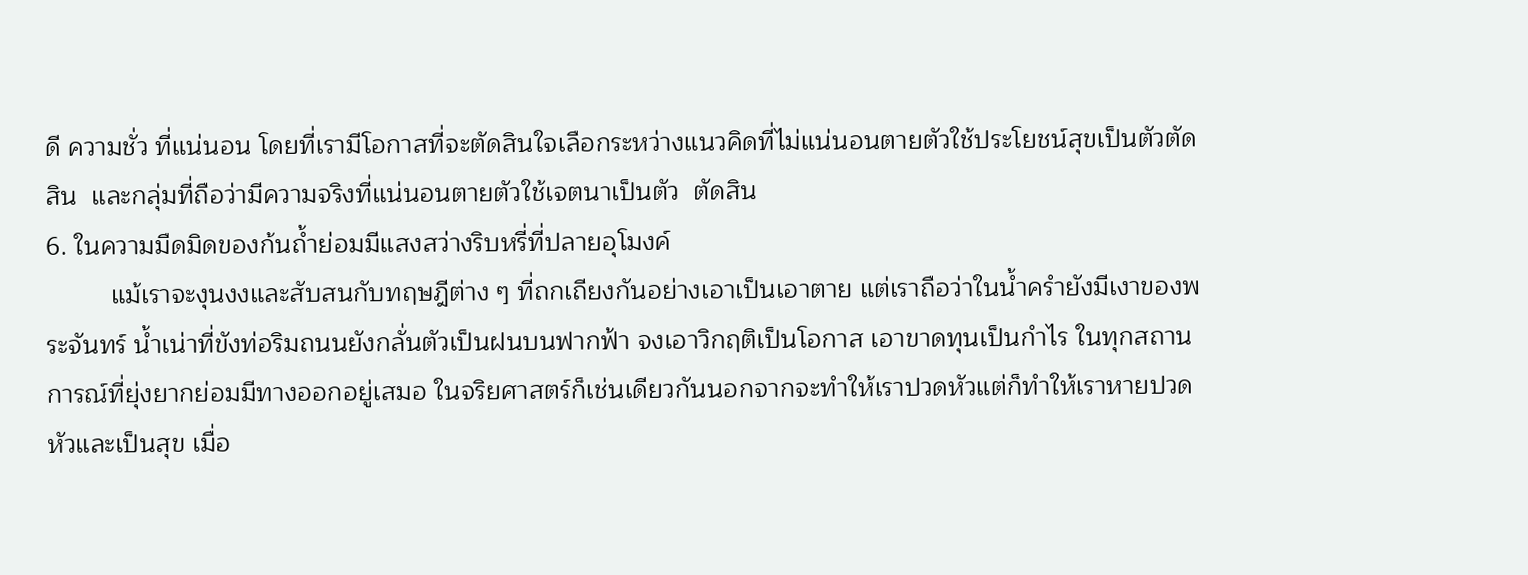ดี ความชั่ว ที่แน่นอน โดยที่เรามีโอกาสที่จะตัดสินใจเลือกระหว่างแนวคิดที่ไม่แน่นอนตายตัวใช้ประโยชน์สุขเป็นตัวตัดสิน  และกลุ่มที่ถือว่ามีความจริงที่แน่นอนตายตัวใช้เจตนาเป็นตัว  ตัดสิน
6. ในความมืดมิดของก้นถ้ำย่อมมีแสงสว่างริบหรี่ที่ปลายอุโมงค์
         แม้เราจะงุนงงและสับสนกับทฤษฎีต่าง ๆ ที่ถกเถียงกันอย่างเอาเป็นเอาตาย แต่เราถือว่าในน้ำครำยังมีเงาของพระจันทร์ น้ำเน่าที่ขังท่อริมถนนยังกลั่นตัวเป็นฝนบนฟากฟ้า จงเอาวิกฤติเป็นโอกาส เอาขาดทุนเป็นกำไร ในทุกสถานการณ์ที่ยุ่งยากย่อมมีทางออกอยู่เสมอ ในจริยศาสตร์ก็เช่นเดียวกันนอกจากจะทำให้เราปวดหัวแต่ก็ทำให้เราหายปวดหัวและเป็นสุข เมื่อ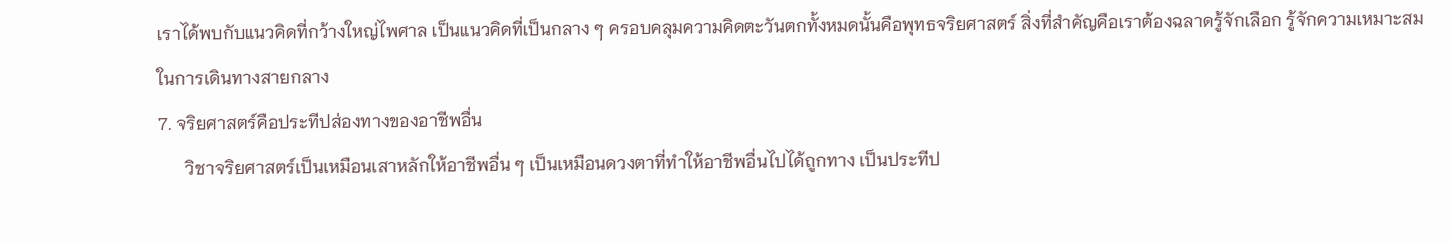เราได้พบกับแนวคิดที่กว้างใหญ่ไพศาล เป็นแนวคิดที่เป็นกลาง ๆ ครอบคลุมความคิดตะวันตกทั้งหมดนั้นคือพุทธจริยศาสตร์ สิ่งที่สำคัญคือเราต้องฉลาดรู้จักเลือก รู้จักความเหมาะสมในการเดินทางสายกลาง
7. จริยศาสตร์คือประทีปส่องทางของอาชีพอื่น
      วิชาจริยศาสตร์เป็นเหมือนเสาหลักให้อาชีพอื่น ๆ เป็นเหมือนดวงตาที่ทำให้อาชีพอื่นไปได้ถูกทาง เป็นประทีป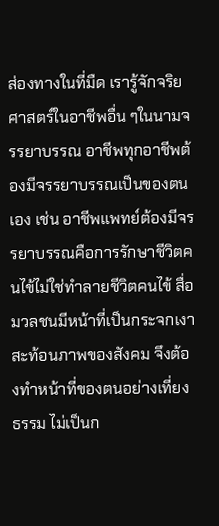ส่องทางในที่มืด เรารู้จักจริยศาสตร์ในอาชีพอื่น ๆในนามจรรยาบรรณ อาชีพทุกอาชีพต้องมีจรรยาบรรณเป็นของตนเอง เช่น อาชีพแพทย์ต้องมีจรรยาบรรณคือการรักษาชีวิตคนไข้ไม่ใช่ทำลายชีวิตคนไข้ สื่อมวลชนมีหน้าที่เป็นกระจกเงาสะท้อนภาพของสังคม จึงต้องทำหน้าที่ของตนอย่างเที่ยงธรรม ไม่เป็นก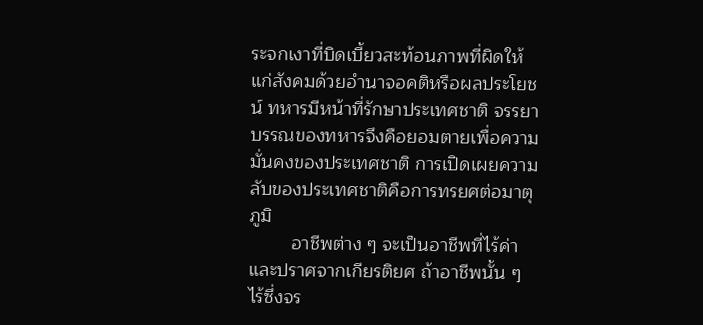ระจกเงาที่บิดเบี้ยวสะท้อนภาพที่ผิดให้แก่สังคมด้วยอำนาจอคติหรือผลประโยชน์ ทหารมีหน้าที่รักษาประเทศชาติ จรรยาบรรณของทหารจึงคือยอมตายเพื่อความมั่นคงของประเทศชาติ การเปิดเผยความลับของประเทศชาติคือการทรยศต่อมาตุภูมิ
        อาชีพต่าง ๆ จะเป็นอาชีพที่ไร้ค่าและปราศจากเกียรติยศ ถ้าอาชีพนั้น ๆ ไร้ซึ่งจร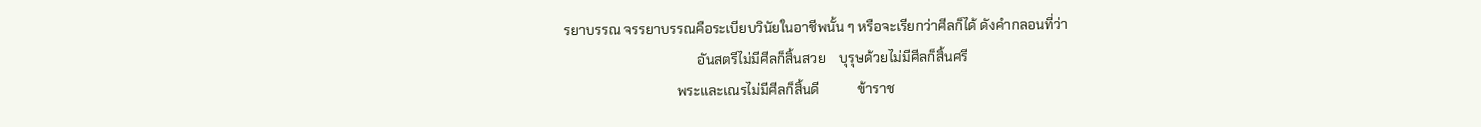รยาบรรณ จรรยาบรรณคือระเบียบวินัยในอาชีพนั้น ๆ หรือจะเรียกว่าศีลก็ได้ ดังคำกลอนที่ว่า
                                       อันสตรีไม่มีศีลก็สิ้นสวย    บุรุษด้วยไม่มีศีลก็สิ้นศรี
                                 พระและเณรไม่มีศีลก็สิ้นดี           ข้าราช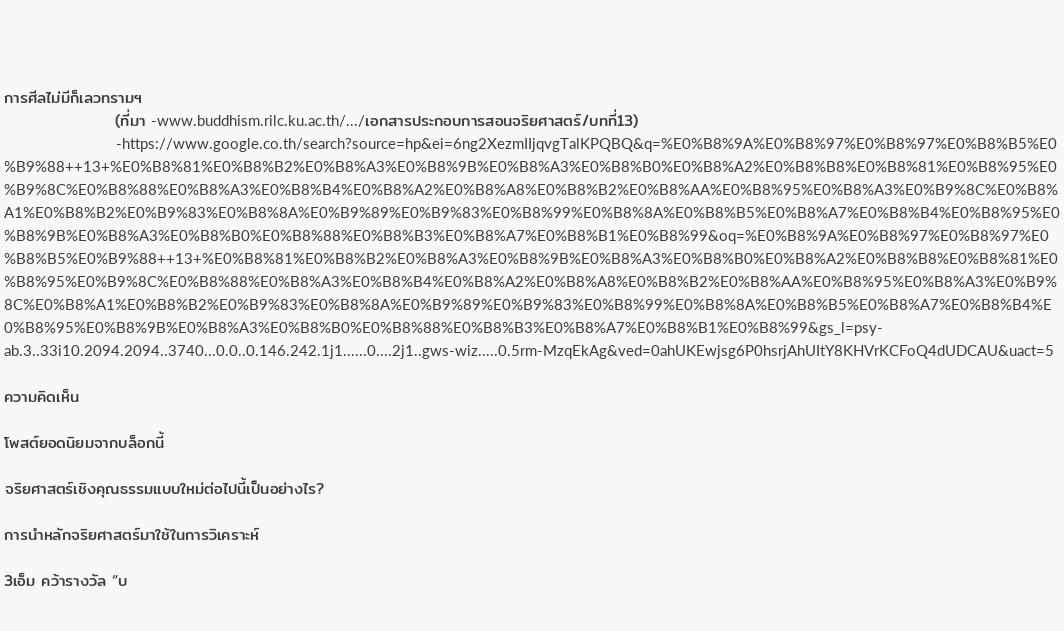การศีลไม่มีก็เลวทรามฯ
                   (ที่มา -www.buddhism.rilc.ku.ac.th/.../เอกสารประกอบการสอนจริยศาสตร์/บทที่13)
                            -https://www.google.co.th/search?source=hp&ei=6ng2XezmIIjqvgTalKPQBQ&q=%E0%B8%9A%E0%B8%97%E0%B8%97%E0%B8%B5%E0%B9%88++13+%E0%B8%81%E0%B8%B2%E0%B8%A3%E0%B8%9B%E0%B8%A3%E0%B8%B0%E0%B8%A2%E0%B8%B8%E0%B8%81%E0%B8%95%E0%B9%8C%E0%B8%88%E0%B8%A3%E0%B8%B4%E0%B8%A2%E0%B8%A8%E0%B8%B2%E0%B8%AA%E0%B8%95%E0%B8%A3%E0%B9%8C%E0%B8%A1%E0%B8%B2%E0%B9%83%E0%B8%8A%E0%B9%89%E0%B9%83%E0%B8%99%E0%B8%8A%E0%B8%B5%E0%B8%A7%E0%B8%B4%E0%B8%95%E0%B8%9B%E0%B8%A3%E0%B8%B0%E0%B8%88%E0%B8%B3%E0%B8%A7%E0%B8%B1%E0%B8%99&oq=%E0%B8%9A%E0%B8%97%E0%B8%97%E0%B8%B5%E0%B9%88++13+%E0%B8%81%E0%B8%B2%E0%B8%A3%E0%B8%9B%E0%B8%A3%E0%B8%B0%E0%B8%A2%E0%B8%B8%E0%B8%81%E0%B8%95%E0%B9%8C%E0%B8%88%E0%B8%A3%E0%B8%B4%E0%B8%A2%E0%B8%A8%E0%B8%B2%E0%B8%AA%E0%B8%95%E0%B8%A3%E0%B9%8C%E0%B8%A1%E0%B8%B2%E0%B9%83%E0%B8%8A%E0%B9%89%E0%B9%83%E0%B8%99%E0%B8%8A%E0%B8%B5%E0%B8%A7%E0%B8%B4%E0%B8%95%E0%B8%9B%E0%B8%A3%E0%B8%B0%E0%B8%88%E0%B8%B3%E0%B8%A7%E0%B8%B1%E0%B8%99&gs_l=psy-ab.3..33i10.2094.2094..3740...0.0..0.146.242.1j1......0....2j1..gws-wiz.....0.5rm-MzqEkAg&ved=0ahUKEwjsg6P0hsrjAhUItY8KHVrKCFoQ4dUDCAU&uact=5

ความคิดเห็น

โพสต์ยอดนิยมจากบล็อกนี้

จริยศาสตร์เชิงคุณธรรมแบบใหม่ต่อไปนี้เป็นอย่างไร?

การนำหลักจริยศาสตร์มาใช้ในการวิเคราะห์

3เอ็ม คว้ารางวัล “บ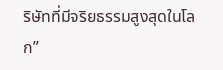ริษัทที่มีจริยธรรมสูงสุดในโลก”